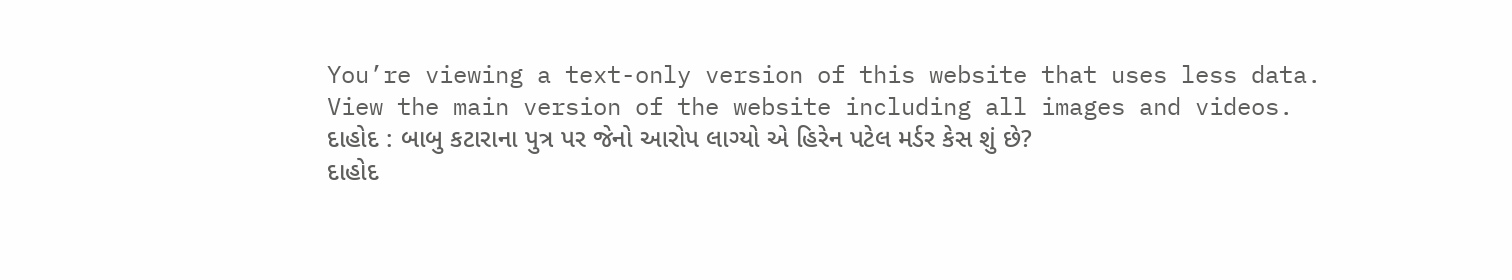You’re viewing a text-only version of this website that uses less data. View the main version of the website including all images and videos.
દાહોદ : બાબુ કટારાના પુત્ર પર જેનો આરોપ લાગ્યો એ હિરેન પટેલ મર્ડર કેસ શું છે?
દાહોદ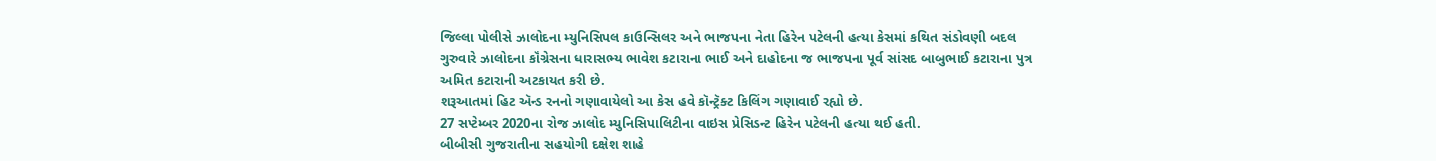જિલ્લા પોલીસે ઝાલોદના મ્યુનિસિપલ કાઉન્સિલર અને ભાજપના નેતા હિરેન પટેલની હત્યા કેસમાં કથિત સંડોવણી બદલ ગુરુવારે ઝાલોદના કૉંગ્રેસના ધારાસભ્ય ભાવેશ કટારાના ભાઈ અને દાહોદના જ ભાજપના પૂર્વ સાંસદ બાબુભાઈ કટારાના પુત્ર અમિત કટારાની અટકાયત કરી છે.
શરૂઆતમાં હિટ ઍન્ડ રનનો ગણાવાયેલો આ કેસ હવે કૉન્ટ્રૅક્ટ કિલિંગ ગણાવાઈ રહ્યો છે.
27 સપ્ટેમ્બર 2020ના રોજ ઝાલોદ મ્યુનિસિપાલિટીના વાઇસ પ્રેસિડન્ટ હિરેન પટેલની હત્યા થઈ હતી.
બીબીસી ગુજરાતીના સહયોગી દક્ષેશ શાહે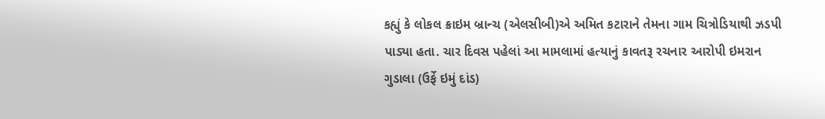કહ્યું કે લોકલ ક્રાઇમ બ્રાન્ચ (એલસીબી)એ અમિત કટારાને તેમના ગામ ચિત્રોડિયાથી ઝડપી પાડ્યા હતા. ચાર દિવસ પહેલાં આ મામલામાં હત્યાનું કાવતરૂ રચનાર આરોપી ઇમરાન ગુડાલા (ઉર્ફે ઇમું દાંડ)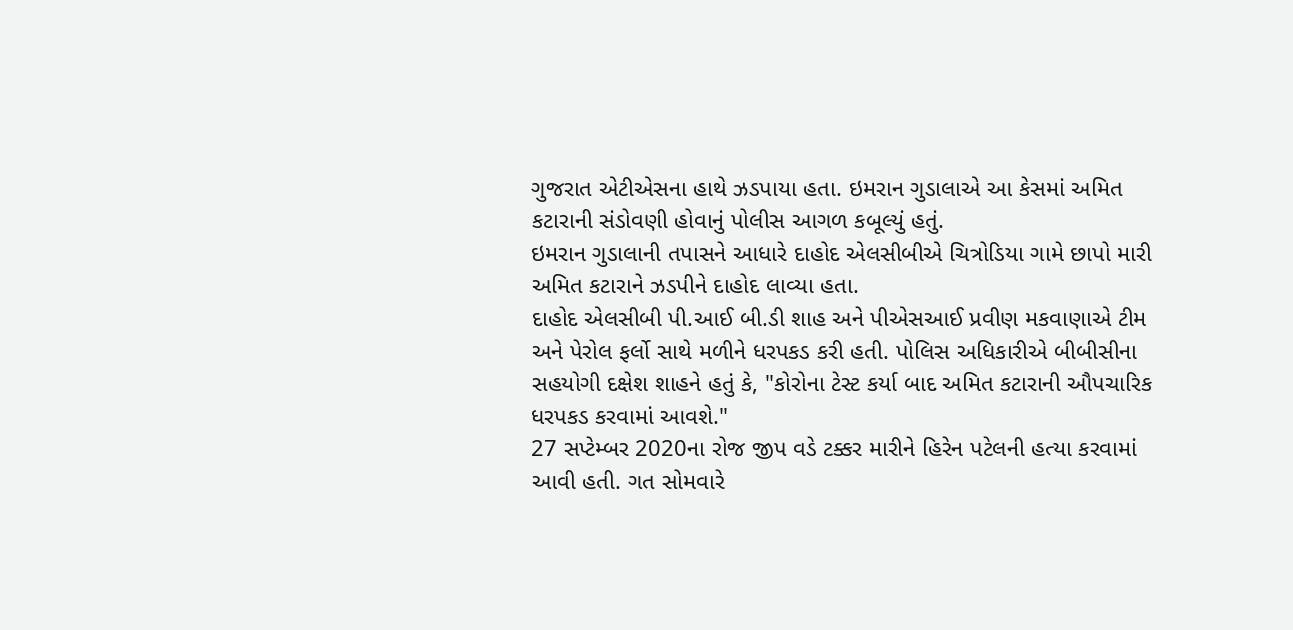ગુજરાત એટીએસના હાથે ઝડપાયા હતા. ઇમરાન ગુડાલાએ આ કેસમાં અમિત કટારાની સંડોવણી હોવાનું પોલીસ આગળ કબૂલ્યું હતું.
ઇમરાન ગુડાલાની તપાસને આધારે દાહોદ એલસીબીએ ચિત્રોડિયા ગામે છાપો મારી અમિત કટારાને ઝડપીને દાહોદ લાવ્યા હતા.
દાહોદ એલસીબી પી.આઈ બી.ડી શાહ અને પીએસઆઈ પ્રવીણ મકવાણાએ ટીમ અને પેરોલ ફર્લો સાથે મળીને ધરપકડ કરી હતી. પોલિસ અધિકારીએ બીબીસીના સહયોગી દક્ષેશ શાહને હતું કે, "કોરોના ટેસ્ટ કર્યા બાદ અમિત કટારાની ઔપચારિક ધરપકડ કરવામાં આવશે."
27 સપ્ટેમ્બર 2020ના રોજ જીપ વડે ટક્કર મારીને હિરેન પટેલની હત્યા કરવામાં આવી હતી. ગત સોમવારે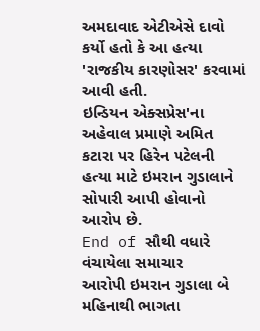અમદાવાદ એટીએસે દાવો કર્યો હતો કે આ હત્યા 'રાજકીય કારણોસર' કરવામાં આવી હતી.
ઇન્ડિયન એક્સપ્રેસ'ના અહેવાલ પ્રમાણે અમિત કટારા પર હિરેન પટેલની હત્યા માટે ઇમરાન ગુડાલાને સોપારી આપી હોવાનો આરોપ છે.
End of સૌથી વધારે વંચાયેલા સમાચાર
આરોપી ઇમરાન ગુડાલા બે મહિનાથી ભાગતા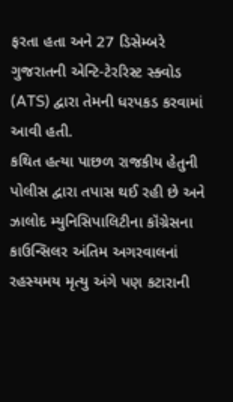ફરતા હતા અને 27 ડિસેમ્બરે ગુજરાતની એન્ટિ-ટેરરિસ્ટ સ્ક્વોડ (ATS) દ્વારા તેમની ધરપકડ કરવામાં આવી હતી.
કથિત હત્યા પાછળ રાજકીય હેતુની પોલીસ દ્વારા તપાસ થઈ રહી છે અને ઝાલોદ મ્યુનિસિપાલિટીના કૉંગ્રેસના કાઉન્સિલર અંતિમ અગરવાલનાં રહસ્યમય મૃત્યુ અંગે પણ કટારાની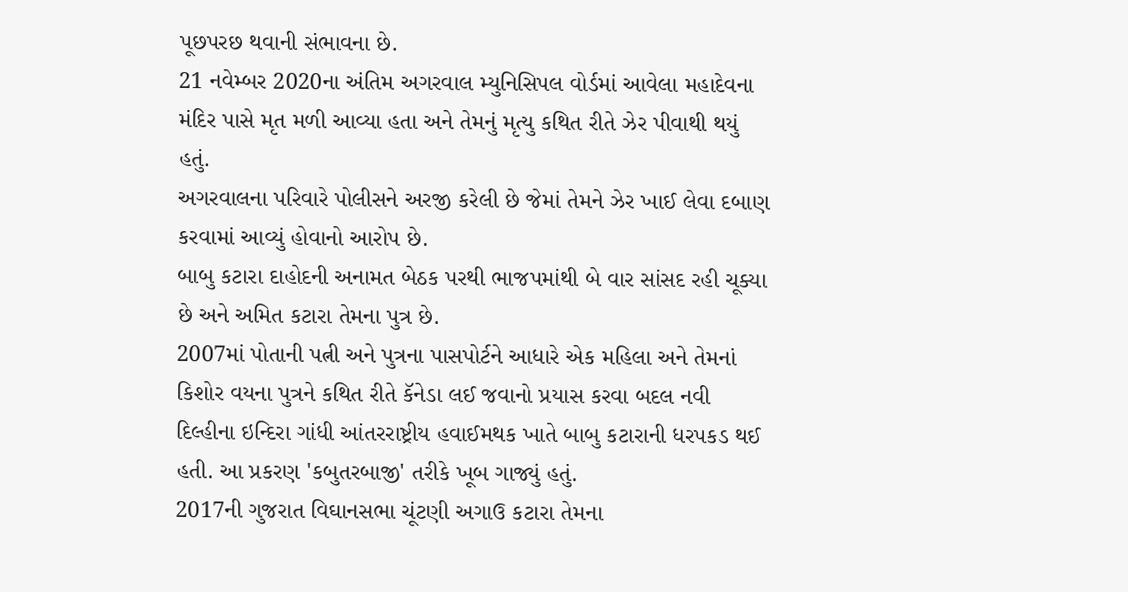પૂછપરછ થવાની સંભાવના છે.
21 નવેમ્બર 2020ના અંતિમ અગરવાલ મ્યુનિસિપલ વોર્ડમાં આવેલા મહાદેવના મંદિર પાસે મૃત મળી આવ્યા હતા અને તેમનું મૃત્યુ કથિત રીતે ઝેર પીવાથી થયું હતું.
અગરવાલના પરિવારે પોલીસને અરજી કરેલી છે જેમાં તેમને ઝેર ખાઈ લેવા દબાણ કરવામાં આવ્યું હોવાનો આરોપ છે.
બાબુ કટારા દાહોદની અનામત બેઠક પરથી ભાજપમાંથી બે વાર સાંસદ રહી ચૂક્યા છે અને અમિત કટારા તેમના પુત્ર છે.
2007માં પોતાની પત્ની અને પુત્રના પાસપોર્ટને આધારે એક મહિલા અને તેમનાં કિશોર વયના પુત્રને કથિત રીતે કૅનેડા લઈ જવાનો પ્રયાસ કરવા બદલ નવી દિલ્હીના ઇન્દિરા ગાંધી આંતરરાષ્ટ્રીય હવાઈમથક ખાતે બાબુ કટારાની ધરપકડ થઈ હતી. આ પ્રકરણ 'કબુતરબાજી' તરીકે ખૂબ ગાજ્યું હતું.
2017ની ગુજરાત વિઘાનસભા ચૂંટણી અગાઉ કટારા તેમના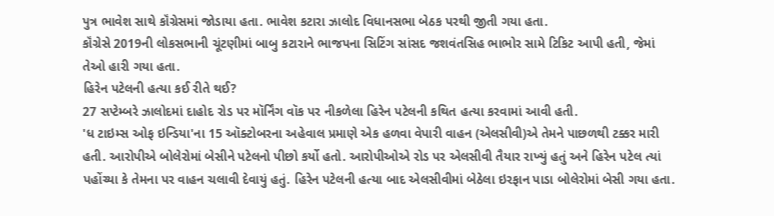પુત્ર ભાવેશ સાથે કૉંગ્રેસમાં જોડાયા હતા. ભાવેશ કટારા ઝાલોદ વિધાનસભા બેઠક પરથી જીતી ગયા હતા.
કૉંગ્રેસે 2019ની લોકસભાની ચૂંટણીમાં બાબુ કટારાને ભાજપના સિટિંગ સાંસદ જશવંતસિહ ભાભોર સામે ટિકિટ આપી હતી, જેમાં તેઓ હારી ગયા હતા.
હિરેન પટેલની હત્યા કઈ રીતે થઈ?
27 સપ્ટેમ્બરે ઝાલોદમાં દાહોદ રોડ પર મૉર્નિંગ વૉક પર નીકળેલા હિરેન પટેલની કથિત હત્યા કરવામાં આવી હતી.
'ધ ટાઇમ્સ ઓફ ઇન્ડિયા'ના 15 ઑક્ટોબરના અહેવાલ પ્રમાણે એક હળવા વેપારી વાહન (એલસીવી)એ તેમને પાછળથી ટક્કર મારી હતી. આરોપીએ બોલેરોમાં બેસીને પટેલનો પીછો કર્યો હતો. આરોપીઓએ રોડ પર એલસીવી તૈયાર રાખ્યું હતું અને હિરેન પટેલ ત્યાં પહોંચ્યા કે તેમના પર વાહન ચલાવી દેવાયું હતું. હિરેન પટેલની હત્યા બાદ એલસીવીમાં બેઠેલા ઇરફાન પાડા બોલેરોમાં બેસી ગયા હતા.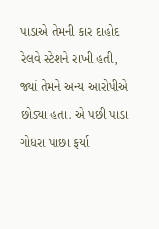પાડાએ તેમની કાર દાહોદ રેલવે સ્ટેશને રાખી હતી, જ્યાં તેમને અન્ય આરોપીએ છોડ્યા હતા. એ પછી પાડા ગોધરા પાછા ફર્યા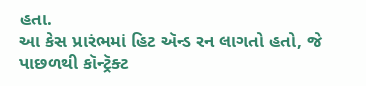હતા.
આ કેસ પ્રારંભમાં હિટ ઍન્ડ રન લાગતો હતો, જે પાછળથી કૉન્ટ્રૅક્ટ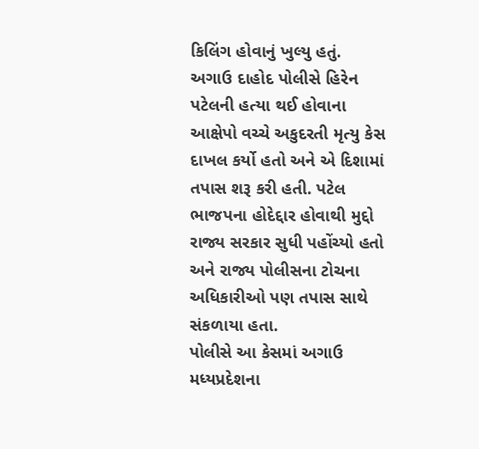કિલિંગ હોવાનું ખુલ્યુ હતું.
અગાઉ દાહોદ પોલીસે હિરેન પટેલની હત્યા થઈ હોવાના આક્ષેપો વચ્ચે અકુદરતી મૃત્યુ કેસ દાખલ કર્યો હતો અને એ દિશામાં તપાસ શરૂ કરી હતી. પટેલ ભાજપના હોદેદ્દાર હોવાથી મુદ્દો રાજ્ય સરકાર સુધી પહોંચ્યો હતો અને રાજ્ય પોલીસના ટોચના અધિકારીઓ પણ તપાસ સાથે સંકળાયા હતા.
પોલીસે આ કેસમાં અગાઉ મધ્યપ્રદેશના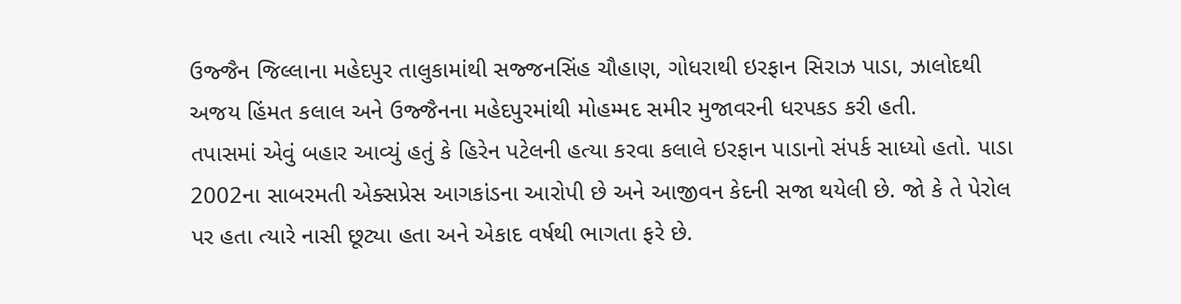ઉજ્જૈન જિલ્લાના મહેદપુર તાલુકામાંથી સજ્જનસિંહ ચૌહાણ, ગોધરાથી ઇરફાન સિરાઝ પાડા, ઝાલોદથી અજય હિંમત કલાલ અને ઉજ્જૈનના મહેદપુરમાંથી મોહમ્મદ સમીર મુજાવરની ધરપકડ કરી હતી.
તપાસમાં એવું બહાર આવ્યું હતું કે હિરેન પટેલની હત્યા કરવા કલાલે ઇરફાન પાડાનો સંપર્ક સાધ્યો હતો. પાડા 2002ના સાબરમતી એક્સપ્રેસ આગકાંડના આરોપી છે અને આજીવન કેદની સજા થયેલી છે. જો કે તે પેરોલ પર હતા ત્યારે નાસી છૂટ્યા હતા અને એકાદ વર્ષથી ભાગતા ફરે છે.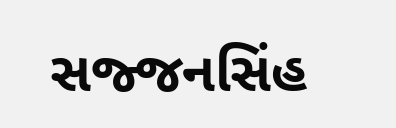સજ્જનસિંહ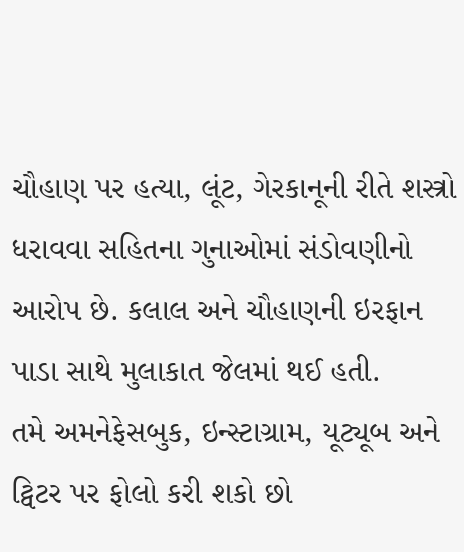ચૌહાણ પર હત્યા, લૂંટ, ગેરકાનૂની રીતે શસ્ત્રો ધરાવવા સહિતના ગુનાઓમાં સંડોવણીનો આરોપ છે. કલાલ અને ચૌહાણની ઇરફાન પાડા સાથે મુલાકાત જેલમાં થઈ હતી.
તમે અમનેફેસબુક, ઇન્સ્ટાગ્રામ, યૂટ્યૂબ અને ટ્વિટર પર ફોલો કરી શકો છો